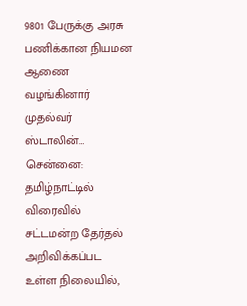9801 பேருக்கு அரசு பணிக்கான நியமன ஆணை வழங்கினார் முதல்வர் ஸ்டாலின்…
சென்னை: தமிழ்நாட்டில் விரைவில் சட்டமன்ற தேர்தல் அறிவிக்கப்பட உள்ள நிலையில்,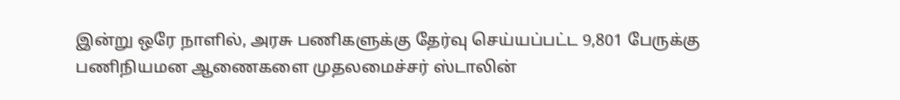இன்று ஒரே நாளில், அரசு பணிகளுக்கு தேர்வு செய்யப்பட்ட 9,801 பேருக்கு பணிநியமன ஆணைகளை முதலமைச்சர் ஸ்டாலின்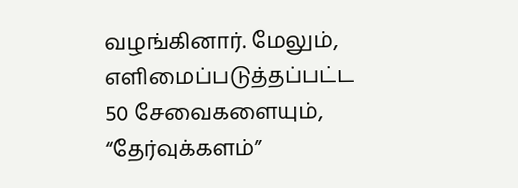வழங்கினார். மேலும், எளிமைப்படுத்தப்பட்ட 50 சேவைகளையும், “தேர்வுக்களம்”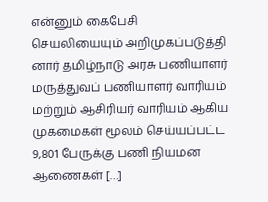என்னும் கைபேசி செயலியையும் அறிமுகப்படுத்தி னார் தமிழ்நாடு அரசு பணியாளர் மருத்துவப் பணியாளர் வாரியம் மற்றும் ஆசிரியர் வாரியம் ஆகிய முகமைகள் மூலம் செய்யப்பட்ட 9,801 பேருக்கு பணி நியமன ஆணைகள் […]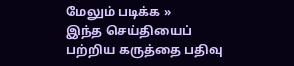மேலும் படிக்க »
இந்த செய்தியைப் பற்றிய கருத்தை பதிவு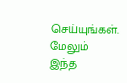செய்யுங்கள். மேலும் இந்த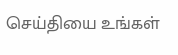செய்தியை உங்கள்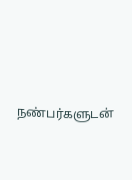நண்பர்களுடன்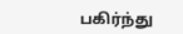பகிர்ந்து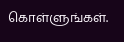கொள்ளுங்கள்.